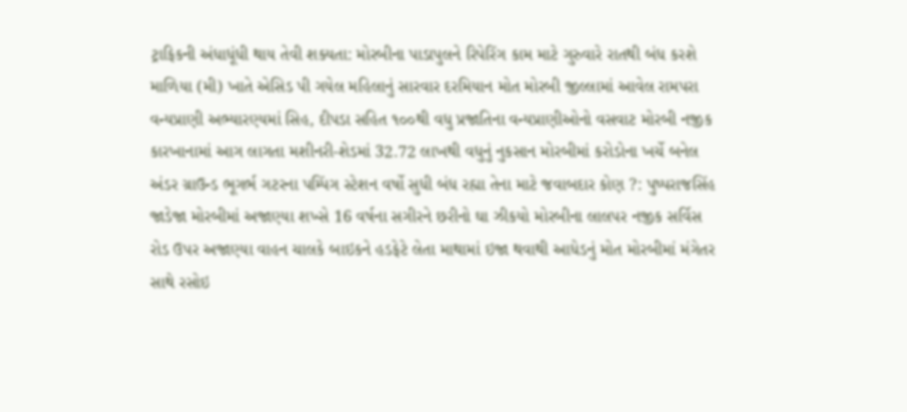ટ્રાફિકની અંધાધૂંધી થાય તેવી શક્યતા: મોરબીના પાડાપુલને રિપેરિંગ કામ માટે ગુરુવારે રાતથી બંધ કરશે માળિયા (મી) ખાતે એસિડ પી ગયેલ મહિલાનું સારવાર દરમિયાન મોત મોરબી જીલ્લામાં આવેલ રામપરા વન્યપ્રાણી અભ્યારણ્યમાં સિહ, દીપડા સહિત ૧૦૦થી વધુ પ્રજાતિના વન્યપ્રાણીઓનો વસવાટ મોરબી નજીક કારખાનામાં આગ લાગતા મશીનરી-શેડમાં 32.72 લાખથી વધુનું નુકસાન મોરબીમાં કરોડોના ખર્ચે બનેલ અંડર ગ્રાઉન્ડ ભૂગર્ભ ગટરના પમ્પિંગ સ્ટેશન વર્ષો સુધી બંધ રહ્યા તેના માટે જવાબદાર કોણ ?: પુષ્પરાજસિંહ જાડેજા મોરબીમાં અજાણ્યા શખ્સે 16 વર્ષના સગીરને છરીનો ઘા ઝીકયો મોરબીના લાલપર નજીક સર્વિસ રોડ ઉપર અજાણ્યા વાહન ચાલકે બાઇકને હડફેટે લેતા માથામાં ઇજા થવાથી આધેડનું મોત મોરબીમાં મંગેતર સાથે રસોઇ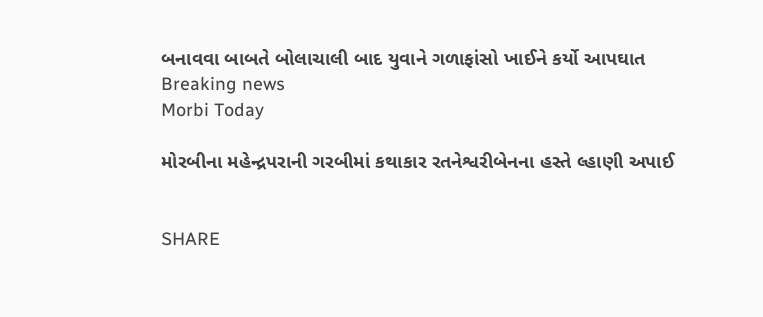બનાવવા બાબતે બોલાચાલી બાદ યુવાને ગળાફાંસો ખાઈને કર્યો આપઘાત
Breaking news
Morbi Today

મોરબીના મહેન્દ્રપરાની ગરબીમાં કથાકાર રતનેશ્વરીબેનના હસ્તે લ્હાણી અપાઈ


SHARE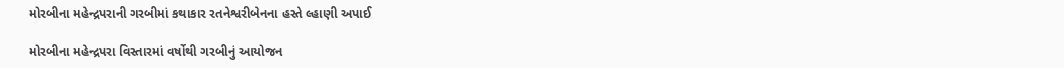મોરબીના મહેન્દ્રપરાની ગરબીમાં કથાકાર રતનેશ્વરીબેનના હસ્તે લ્હાણી અપાઈ

મોરબીના મહેન્દ્રપરા વિસ્તારમાં વર્ષોથી ગરબીનું આયોજન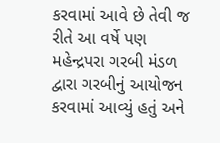કરવામાં આવે છે તેવી જ રીતે આ વર્ષે પણ મહેન્દ્રપરા ગરબી મંડળ દ્વારા ગરબીનું આયોજન કરવામાં આવ્યું હતું અને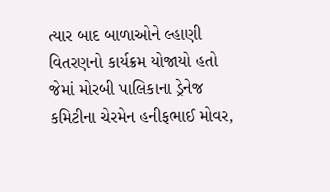ત્યાર બાદ બાળાઓને લ્હાણી વિતરણનો કાર્યક્રમ યોજાયો હતો જેમાં મોરબી પાલિકાના ડ્રેનેજ કમિટીના ચેરમેન હનીફભાઈ મોવર,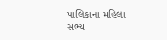પાલિકાના મહિલા સભ્ય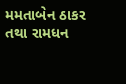મમતાબેન ઠાકર તથા રામધન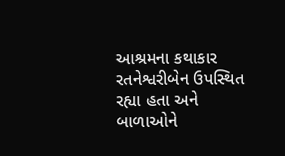આશ્રમના કથાકાર રતનેશ્વરીબેન ઉપસ્થિત રહ્યા હતા અને બાળાઓને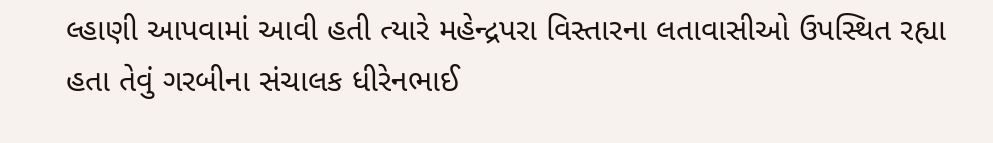લ્હાણી આપવામાં આવી હતી ત્યારે મહેન્દ્રપરા વિસ્તારના લતાવાસીઓ ઉપસ્થિત રહ્યા હતા તેવું ગરબીના સંચાલક ધીરેનભાઈ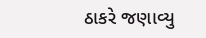ઠાકરે જણાવ્યુ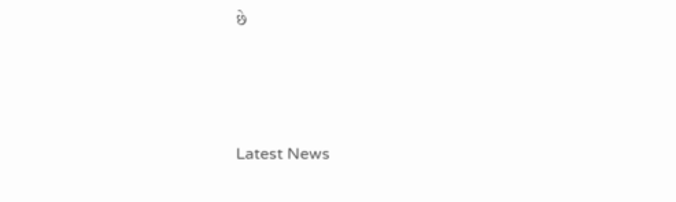છે






Latest News